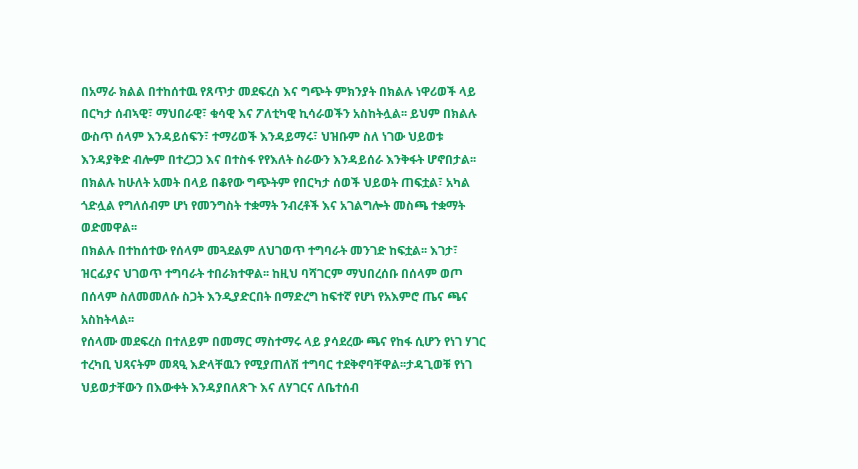በአማራ ክልል በተከሰተዉ የጸጥታ መደፍረስ እና ግጭት ምክንያት በክልሉ ነዋሪወች ላይ በርካታ ሰብኣዊ፣ ማህበራዊ፣ ቁሳዊ እና ፖለቲካዊ ኪሳራወችን አስከትሏል፡፡ ይህም በክልሉ ውስጥ ሰላም እንዳይሰፍን፣ ተማሪወች እንዳይማሩ፣ ህዝቡም ስለ ነገው ህይወቱ እንዳያቅድ ብሎም በተረጋጋ እና በተስፋ የየእለት ስራውን እንዳይሰራ እንቅፋት ሆኖበታል፡፡ በክልሉ ከሁለት አመት በላይ በቆየው ግጭትም የበርካታ ሰወች ህይወት ጠፍቷል፣ አካል ጎድሏል የግለሰብም ሆነ የመንግስት ተቋማት ንብረቶች እና አገልግሎት መስጫ ተቋማት ወድመዋል፡፡
በክልሉ በተከሰተው የሰላም መጓደልም ለህገወጥ ተግባራት መንገድ ከፍቷል፡፡ እገታ፣ ዝርፊያና ህገወጥ ተግባራት ተበራክተዋል፡፡ ከዚህ ባሻገርም ማህበረሰቡ በሰላም ወጦ በሰላም ስለመመለሱ ስጋት እንዲያድርበት በማድረግ ከፍተኛ የሆነ የአእምሮ ጤና ጫና አስከትላል፡፡
የሰላሙ መደፍረስ በተለይም በመማር ማስተማሩ ላይ ያሳደረው ጫና የከፋ ሲሆን የነገ ሃገር ተረካቢ ህጻናትም መጻዒ እድላቸዉን የሚያጠለሽ ተግባር ተደቅኖባቸዋል፡፡ታዳጊወቹ የነገ ህይወታቸውን በእውቀት እንዳያበለጽጉ እና ለሃገርና ለቤተሰብ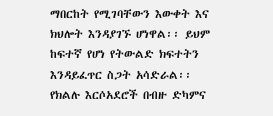ማበርከት የሚገባቸውን እውቀት እና ክህሎት እንዳያገኙ ሆነዋል፡፡ ይህም ከፍተኛ የሆነ የትውልድ ክፍተትን እንዳይፈጥር ስጋት አሳድራል፡፡ የክልሉ እርሶአደሮች በብዙ ድካምና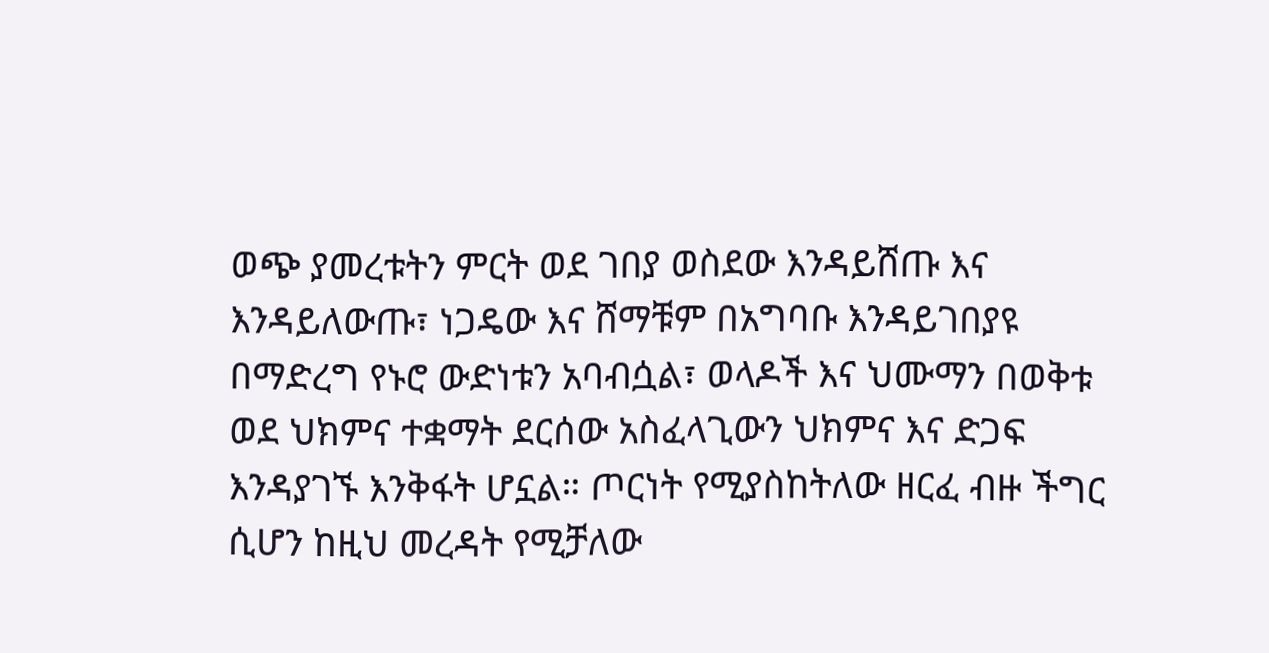ወጭ ያመረቱትን ምርት ወደ ገበያ ወስደው እንዳይሸጡ እና እንዳይለውጡ፣ ነጋዴው እና ሸማቹም በአግባቡ እንዳይገበያዩ በማድረግ የኑሮ ውድነቱን አባብሷል፣ ወላዶች እና ህሙማን በወቅቱ ወደ ህክምና ተቋማት ደርሰው አስፈላጊውን ህክምና እና ድጋፍ እንዳያገኙ እንቅፋት ሆኗል። ጦርነት የሚያስከትለው ዘርፈ ብዙ ችግር ሲሆን ከዚህ መረዳት የሚቻለው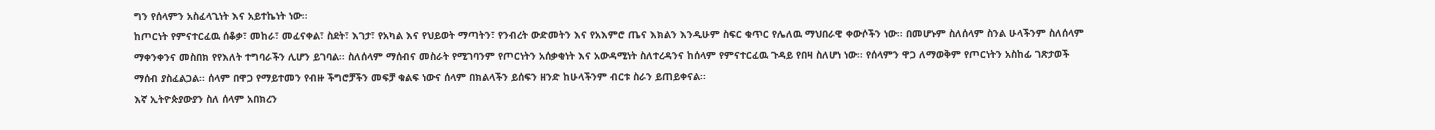ግን የሰላምን አስፈላጊነት እና አይተኬነት ነው፡፡
ከጦርነት የምናተርፈዉ ሰቆቃ፣ መከራ፣ መፈናቀል፣ ስደት፣ እገታ፣ የአካል እና የህይወት ማጣትን፣ የንብረት ውድመትን እና የአእምሮ ጤና እክልን እንዲሁም ስፍር ቁጥር የሌለዉ ማህበራዊ ቀውሶችን ነው፡፡ በመሆኑም ስለሰላም ስንል ሁላችንም ስለሰላም ማቀንቀንና መስበክ የየእለት ተግባራችን ሊሆን ይገባል፡፡ ስለሰላም ማሰብና መስራት የሚገባንም የጦርነትን አሰቃቂነት እና አውዳሚነት ስለተረዳንና ከሰላም የምናተርፈዉ ጉዳይ የበዛ ስለሆነ ነው፡፡ የሰላምን ዋጋ ለማወቅም የጦርነትን አስከፊ ገጽታወች ማሰብ ያስፈልጋል፡፡ ሰላም በዋጋ የማይተመን የብዙ ችግሮቻችን መፍቻ ቁልፍ ነውና ሰላም በክልላችን ይሰፍን ዘንድ ከሁላችንም ብርቱ ስራን ይጠይቀናል፡፡
እኛ ኢትዮጵያውያን ስለ ሰላም አበክረን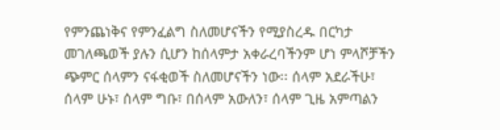የምንጨነቅና የምንፈልግ ስለመሆናችን የሚያስረዱ በርካታ መገለጫወች ያሉን ሲሆን ከሰላምታ አቀራረባችንም ሆነ ምላሾቻችን ጭምር ሰላምን ናፋቂወች ስለመሆናችን ነው፡፡ ሰላም አደራችሁ፣ ሰላም ሁኑ፣ ሰላም ግቡ፣ በሰላም አውለን፣ ሰላም ጊዜ አምጣልን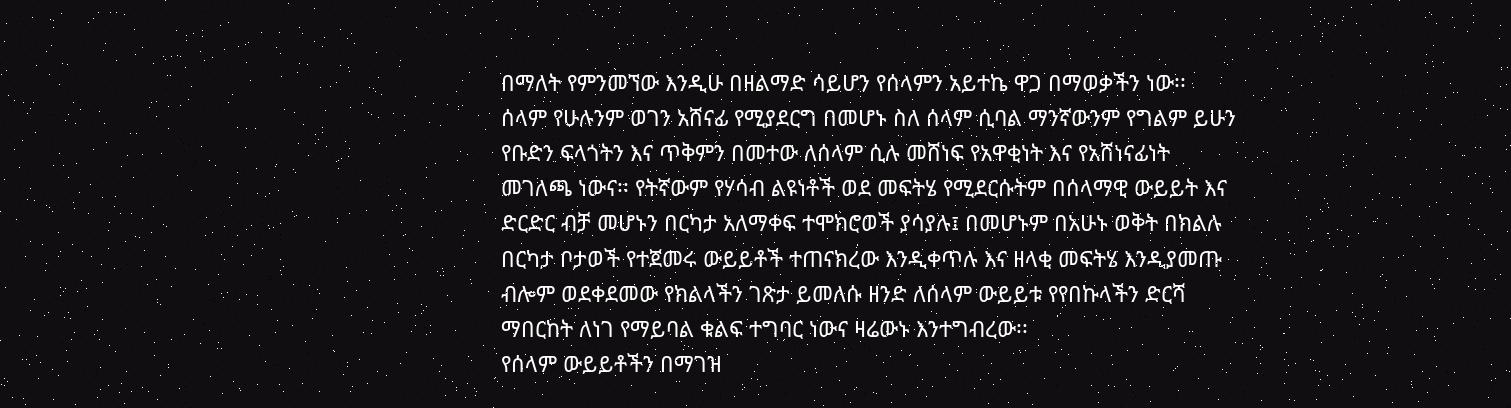በማለት የምንመኘው እንዲሁ በዘልማድ ሳይሆን የሰላምን አይተኬ ዋጋ በማወቃችን ነው፡፡
ሰላም የሁሉንም ወገን አሸናፊ የሚያደርግ በመሆኑ ስለ ሰላም ሲባል ማንኛውንም የግልም ይሁን የቡድን ፍላጎትን እና ጥቅምን በመተው ለሰላም ሲሉ መሸነፍ የአዋቂነት እና የአሸነናፊነት መገለጫ ነውና፡፡ የትኛውም የሃሳብ ልዩነቶች ወደ መፍትሄ የሚደርሱትም በሰላማዊ ውይይት እና ድርድር ብቻ መሆኑን በርካታ አለማቀፍ ተሞክሮወች ያሳያሉ፤ በመሆኑም በአሁኑ ወቅት በክልሉ በርካታ ቦታወች የተጀመሩ ውይይቶች ተጠናክረው እንዲቀጥሉ እና ዘላቂ መፍትሄ እንዲያመጡ ብሎም ወደቀደመው የክልላችን ገጽታ ይመለሱ ዘንድ ለሰላም ውይይቱ የየበኩላችን ድርሻ ማበርከት ለነገ የማይባል ቁልፍ ተግባር ነውና ዛሬውኑ እንተግብረው፡፡
የሰላም ውይይቶችን በማገዝ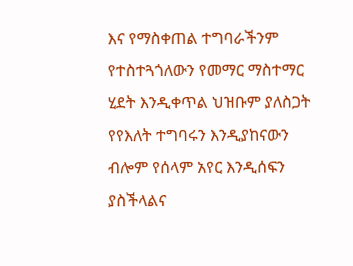እና የማስቀጠል ተግባራችንም የተስተጓጎለውን የመማር ማስተማር ሂደት እንዲቀጥል ህዝቡም ያለስጋት የየእለት ተግባሩን እንዲያከናውን ብሎም የሰላም አየር እንዲሰፍን ያስችላልና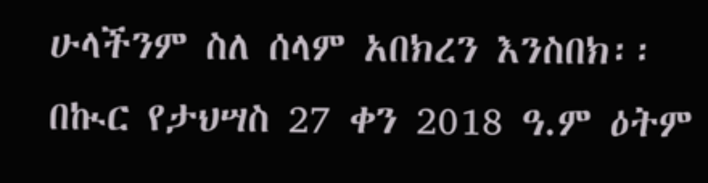ሁላችንም ስለ ሰላም አበክረን እንስበክ፡፡
በኲር የታህሣስ 27 ቀን 2018 ዓ.ም ዕትም